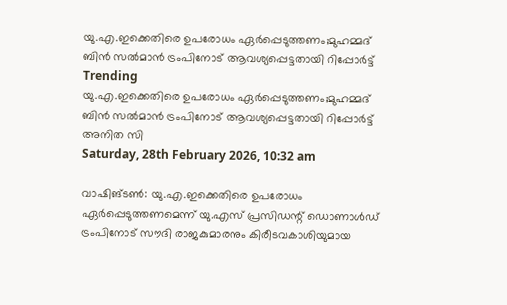യു.എ.ഇക്കെതിരെ ഉപരോധം ഏര്‍പ്പെടുത്തണം;മുഹമ്മദ് ബിന്‍ സല്‍മാന്‍ ട്രംപിനോട് ആവശ്യപ്പെട്ടതായി റിപ്പോര്‍ട്ട്
Trending
യു.എ.ഇക്കെതിരെ ഉപരോധം ഏര്‍പ്പെടുത്തണം;മുഹമ്മദ് ബിന്‍ സല്‍മാന്‍ ട്രംപിനോട് ആവശ്യപ്പെട്ടതായി റിപ്പോര്‍ട്ട്
അനിത സി
Saturday, 28th February 2026, 10:32 am

വാഷിങ്ടണ്‍: യു.എ.ഇക്കെതിരെ ഉപരോധം ഏര്‍പ്പെടുത്തണമെന്ന് യു.എസ് പ്രസിഡന്റ് ഡൊണാള്‍ഡ് ട്രംപിനോട് സൗദി രാജകുമാരനും കിരീടവകാശിയുമായ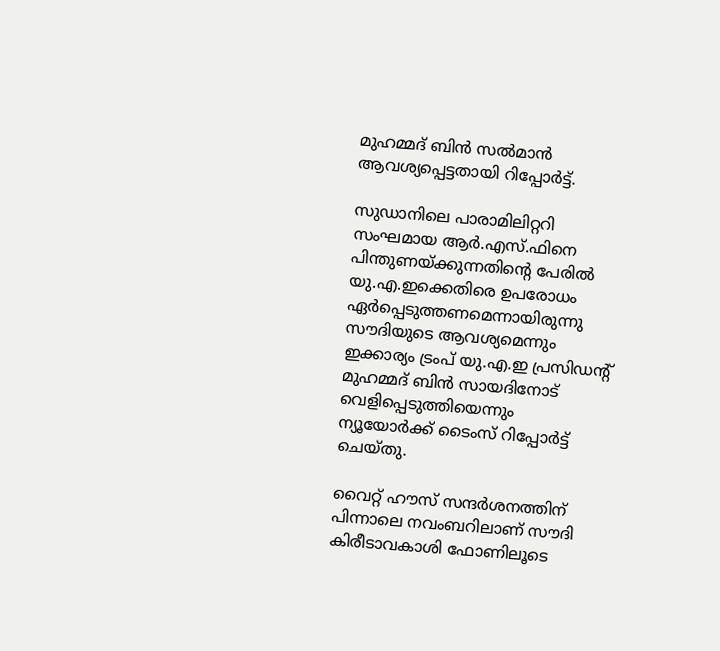മുഹമ്മദ് ബിന്‍ സല്‍മാന്‍ ആവശ്യപ്പെട്ടതായി റിപ്പോര്‍ട്ട്.

സുഡാനിലെ പാരാമിലിറ്ററി സംഘമായ ആര്‍.എസ്.ഫിനെ പിന്തുണയ്ക്കുന്നതിന്റെ പേരില്‍ യു.എ.ഇക്കെതിരെ ഉപരോധം ഏര്‍പ്പെടുത്തണമെന്നായിരുന്നു സൗദിയുടെ ആവശ്യമെന്നും ഇക്കാര്യം ട്രംപ് യു.എ.ഇ പ്രസിഡന്റ് മുഹമ്മദ് ബിന്‍ സായദിനോട് വെളിപ്പെടുത്തിയെന്നും ന്യൂയോര്‍ക്ക് ടൈംസ് റിപ്പോര്‍ട്ട് ചെയ്തു.

വൈറ്റ് ഹൗസ് സന്ദര്‍ശനത്തിന് പിന്നാലെ നവംബറിലാണ് സൗദി കിരീടാവകാശി ഫോണിലൂടെ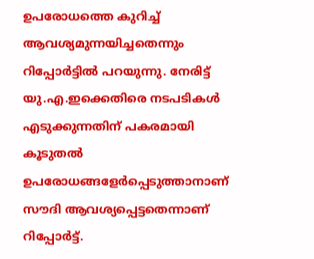ഉപരോധത്തെ കുറിച്ച് ആവശ്യമുന്നയിച്ചതെന്നും റിപ്പോര്‍ട്ടില്‍ പറയുന്നു. നേരിട്ട് യു.എ.ഇക്കെതിരെ നടപടികള്‍ എടുക്കുന്നതിന് പകരമായി കൂടുതല്‍ ഉപരോധങ്ങളേര്‍പ്പെടുത്താനാണ് സൗദി ആവശ്യപ്പെട്ടതെന്നാണ് റിപ്പോര്‍ട്ട്.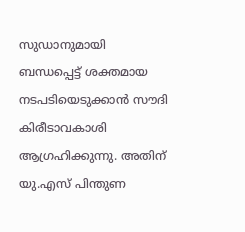സുഡാനുമായി ബന്ധപ്പെട്ട് ശക്തമായ നടപടിയെടുക്കാന്‍ സൗദി കിരീടാവകാശി ആഗ്രഹിക്കുന്നു. അതിന് യു.എസ് പിന്തുണ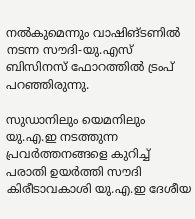നല്‍കുമെന്നും വാഷിങ്ടണില്‍ നടന്ന സൗദി-യു.എസ് ബിസിനസ് ഫോറത്തില്‍ ട്രംപ് പറഞ്ഞിരുന്നു.

സുഡാനിലും യെമനിലും യു.എ.ഇ നടത്തുന്ന പ്രവര്‍ത്തനങ്ങളെ കുറിച്ച് പരാതി ഉയര്‍ത്തി സൗദി കിരീടാവകാശി യു.എ.ഇ ദേശീയ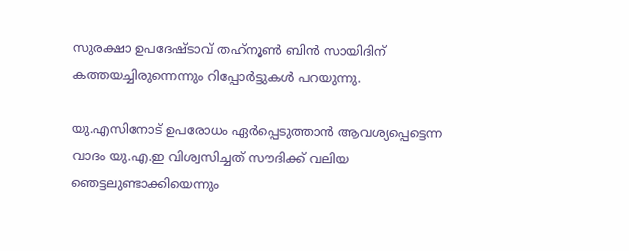സുരക്ഷാ ഉപദേഷ്ടാവ് തഹ്‌നൂണ്‍ ബിന്‍ സായിദിന് കത്തയച്ചിരുന്നെന്നും റിപ്പോര്‍ട്ടുകള്‍ പറയുന്നു.

യു.എസിനോട് ഉപരോധം ഏര്‍പ്പെടുത്താന്‍ ആവശ്യപ്പെട്ടെന്ന വാദം യു.എ.ഇ വിശ്വസിച്ചത് സൗദിക്ക് വലിയ ഞെട്ടലുണ്ടാക്കിയെന്നും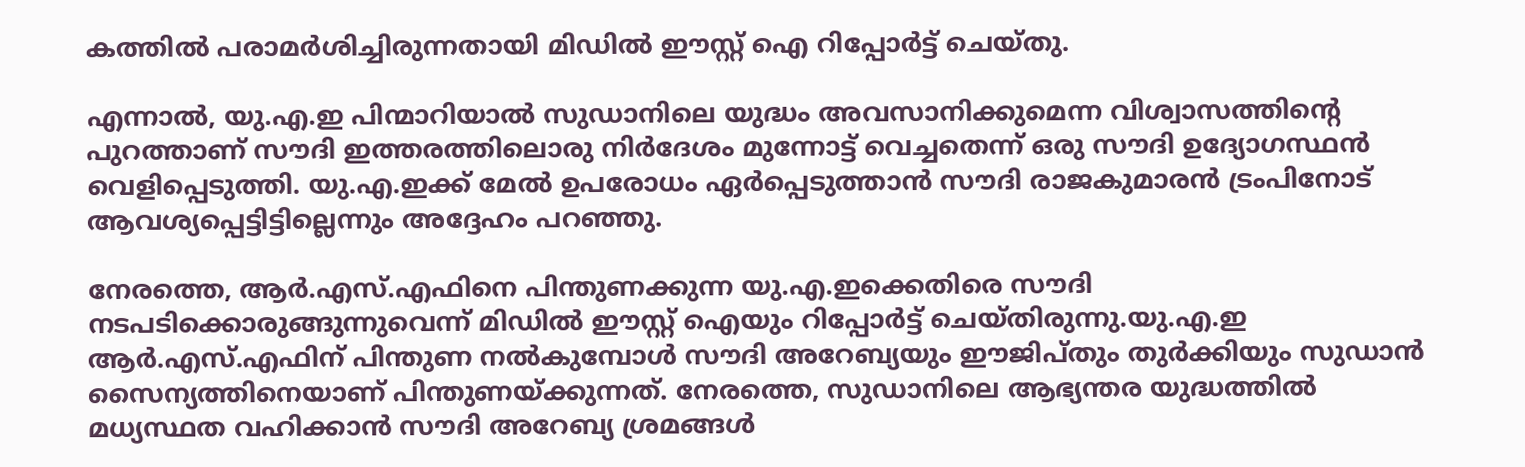കത്തില്‍ പരാമര്‍ശിച്ചിരുന്നതായി മിഡില്‍ ഈസ്റ്റ് ഐ റിപ്പോര്‍ട്ട് ചെയ്തു.

എന്നാല്‍, യു.എ.ഇ പിന്മാറിയാല്‍ സുഡാനിലെ യുദ്ധം അവസാനിക്കുമെന്ന വിശ്വാസത്തിന്റെ പുറത്താണ് സൗദി ഇത്തരത്തിലൊരു നിര്‍ദേശം മുന്നോട്ട് വെച്ചതെന്ന് ഒരു സൗദി ഉദ്യോഗസ്ഥന്‍ വെളിപ്പെടുത്തി. യു.എ.ഇക്ക് മേല്‍ ഉപരോധം ഏര്‍പ്പെടുത്താന്‍ സൗദി രാജകുമാരന്‍ ട്രംപിനോട് ആവശ്യപ്പെട്ടിട്ടില്ലെന്നും അദ്ദേഹം പറഞ്ഞു.

നേരത്തെ, ആര്‍.എസ്.എഫിനെ പിന്തുണക്കുന്ന യു.എ.ഇക്കെതിരെ സൗദി നടപടിക്കൊരുങ്ങുന്നുവെന്ന് മിഡില്‍ ഈസ്റ്റ് ഐയും റിപ്പോര്‍ട്ട് ചെയ്തിരുന്നു.യു.എ.ഇ ആര്‍.എസ്.എഫിന് പിന്തുണ നല്‍കുമ്പോള്‍ സൗദി അറേബ്യയും ഈജിപ്തും തുര്‍ക്കിയും സുഡാന്‍ സൈന്യത്തിനെയാണ് പിന്തുണയ്ക്കുന്നത്. നേരത്തെ, സുഡാനിലെ ആഭ്യന്തര യുദ്ധത്തില്‍ മധ്യസ്ഥത വഹിക്കാന്‍ സൗദി അറേബ്യ ശ്രമങ്ങള്‍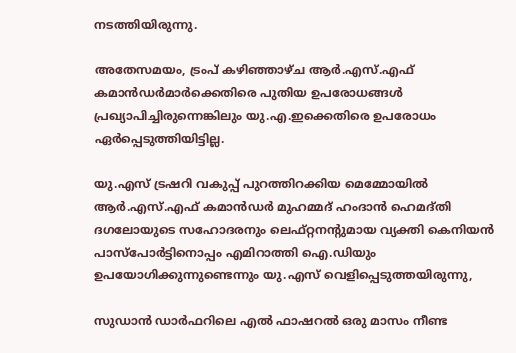നടത്തിയിരുന്നു.

അതേസമയം, ട്രംപ് കഴിഞ്ഞാഴ്ച ആര്‍.എസ്.എഫ് കമാന്‍ഡര്‍മാര്‍ക്കെതിരെ പുതിയ ഉപരോധങ്ങള്‍ പ്രഖ്യാപിച്ചിരുന്നെങ്കിലും യു.എ.ഇക്കെതിരെ ഉപരോധം ഏര്‍പ്പെടുത്തിയിട്ടില്ല.

യു.എസ് ട്രഷറി വകുപ്പ് പുറത്തിറക്കിയ മെമ്മോയില്‍ ആര്‍.എസ്.എഫ് കമാന്‍ഡര്‍ മുഹമ്മദ് ഹംദാന്‍ ഹെമദ്തി ദഗലോയുടെ സഹോദരനും ലെഫ്റ്റനന്റുമായ വ്യക്തി കെനിയന്‍ പാസ്‌പോര്‍ട്ടിനൊപ്പം എമിറാത്തി ഐ.ഡിയും ഉപയോഗിക്കുന്നുണ്ടെന്നും യു.എസ് വെളിപ്പെടുത്തയിരുന്നു,

സുഡാന്‍ ഡാര്‍ഫറിലെ എല്‍ ഫാഷറല്‍ ഒരു മാസം നീണ്ട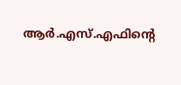ആര്‍.എസ്.എഫിന്റെ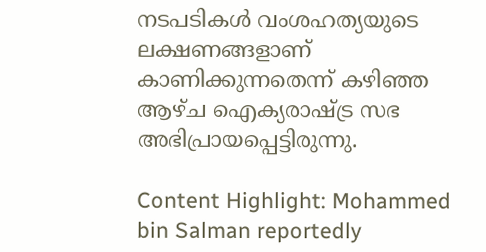നടപടികള്‍ വംശഹത്യയുടെ ലക്ഷണങ്ങളാണ് കാണിക്കുന്നതെന്ന് കഴിഞ്ഞ ആഴ്ച ഐക്യരാഷ്ട്ര സഭ അഭിപ്രായപ്പെട്ടിരുന്നു.

Content Highlight: Mohammed bin Salman reportedly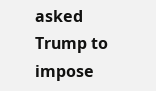asked Trump to impose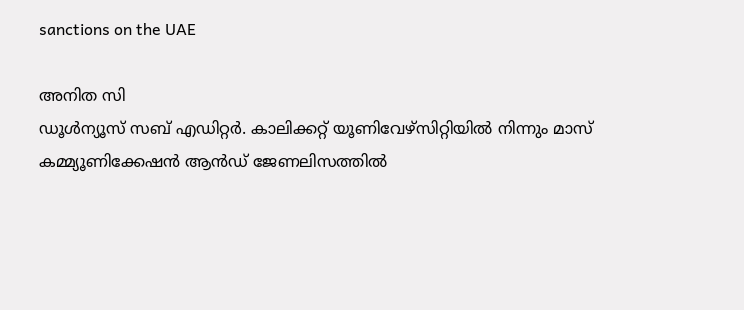sanctions on the UAE

അനിത സി
ഡൂള്‍ന്യൂസ് സബ് എഡിറ്റര്‍. കാലിക്കറ്റ് യൂണിവേഴ്‌സിറ്റിയില്‍ നിന്നും മാസ് കമ്മ്യൂണിക്കേഷന്‍ ആന്‍ഡ് ജേണലിസത്തില്‍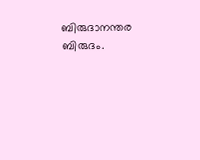ബിരുദാനന്തര ബിരുദം.